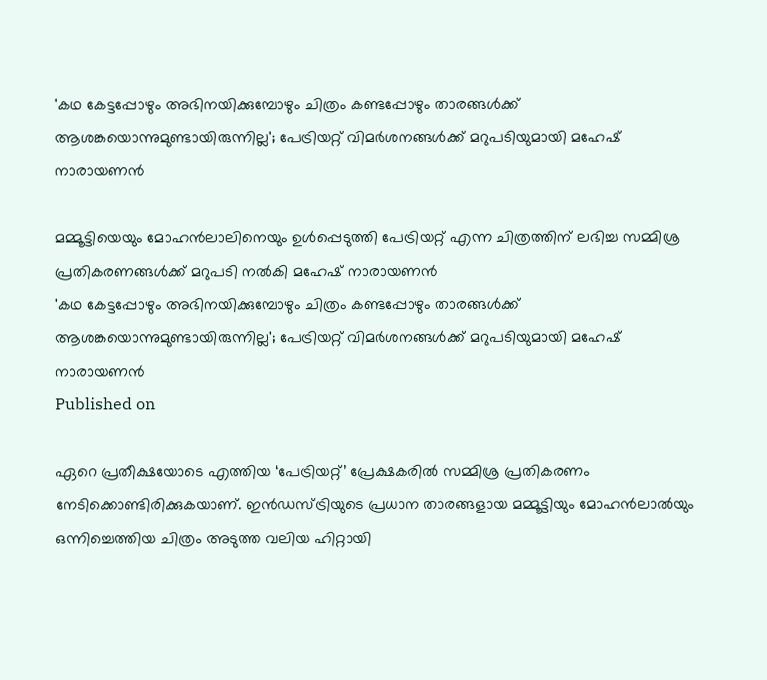'കഥ കേട്ടപ്പോഴും അഭിനയിക്കുമ്പോഴും ചിത്രം കണ്ടപ്പോഴും താരങ്ങൾക്ക് ആശങ്കയൊന്നുമുണ്ടായിരുന്നില്ല'; പേട്രിയറ്റ് വിമർശനങ്ങൾക്ക് മറുപടിയുമായി മഹേഷ് നാരായണൻ

മമ്മൂട്ടിയെയും മോഹൻലാലിനെയും ഉൾപ്പെടുത്തി പേട്രിയറ്റ് എന്ന ചിത്രത്തിന് ലഭിച്ച സമ്മിശ്ര പ്രതികരണങ്ങൾക്ക് മറുപടി നൽകി മഹേഷ് നാരായണൻ
'കഥ കേട്ടപ്പോഴും അഭിനയിക്കുമ്പോഴും ചിത്രം കണ്ടപ്പോഴും താരങ്ങൾക്ക് ആശങ്കയൊന്നുമുണ്ടായിരുന്നില്ല'; പേട്രിയറ്റ് വിമർശനങ്ങൾക്ക് മറുപടിയുമായി മഹേഷ് നാരായണൻ
Published on

ഏറെ പ്രതീക്ഷയോടെ എത്തിയ ‘പേട്രിയറ്റ്’ പ്രേക്ഷകരിൽ സമ്മിശ്ര പ്രതികരണം നേടിക്കൊണ്ടിരിക്കുകയാണ്. ഇന്‍ഡസ്ട്രിയുടെ പ്രധാന താരങ്ങളായ മമ്മൂട്ടിയും മോഹന്‍ലാല്‍യും ഒന്നിച്ചെത്തിയ ചിത്രം അടുത്ത വലിയ ഹിറ്റായി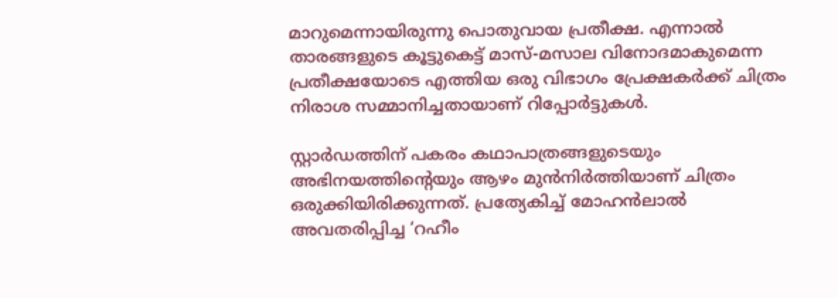മാറുമെന്നായിരുന്നു പൊതുവായ പ്രതീക്ഷ. എന്നാല്‍ താരങ്ങളുടെ കൂട്ടുകെട്ട് മാസ്-മസാല വിനോദമാകുമെന്ന പ്രതീക്ഷയോടെ എത്തിയ ഒരു വിഭാഗം പ്രേക്ഷകര്‍ക്ക് ചിത്രം നിരാശ സമ്മാനിച്ചതായാണ് റിപ്പോർട്ടുകൾ.

സ്റ്റാര്‍ഡത്തിന് പകരം കഥാപാത്രങ്ങളുടെയും അഭിനയത്തിന്റെയും ആഴം മുന്‍നിര്‍ത്തിയാണ് ചിത്രം ഒരുക്കിയിരിക്കുന്നത്. പ്രത്യേകിച്ച് മോഹന്‍ലാല്‍ അവതരിപ്പിച്ച ‘റഹീം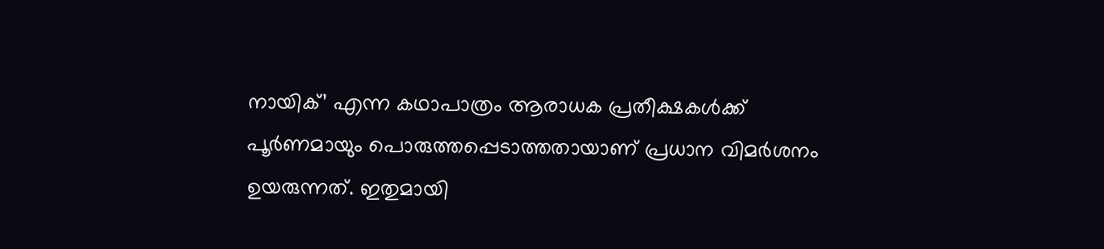നായിക്’ എന്ന കഥാപാത്രം ആരാധക പ്രതീക്ഷകള്‍ക്ക് പൂര്‍ണമായും പൊരുത്തപ്പെടാത്തതായാണ് പ്രധാന വിമര്‍ശനം ഉയരുന്നത്. ഇതുമായി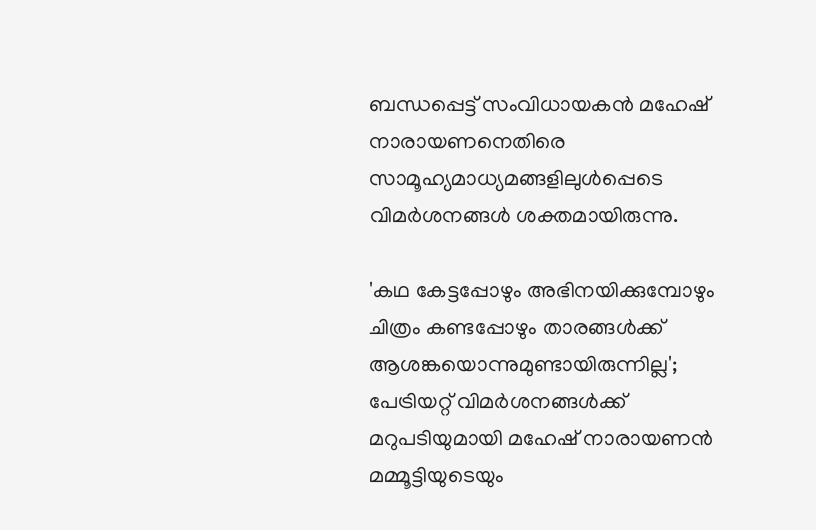ബന്ധപ്പെട്ട് സംവിധായകന്‍ മഹേഷ് നാരായണനെതിരെ സാമൂഹ്യമാധ്യമങ്ങളിലുൾപ്പെടെ വിമര്‍ശനങ്ങള്‍ ശക്തമായിരുന്നു.

'കഥ കേട്ടപ്പോഴും അഭിനയിക്കുമ്പോഴും ചിത്രം കണ്ടപ്പോഴും താരങ്ങൾക്ക് ആശങ്കയൊന്നുമുണ്ടായിരുന്നില്ല'; പേട്രിയറ്റ് വിമർശനങ്ങൾക്ക് മറുപടിയുമായി മഹേഷ് നാരായണൻ
മമ്മൂട്ടിയുടെയും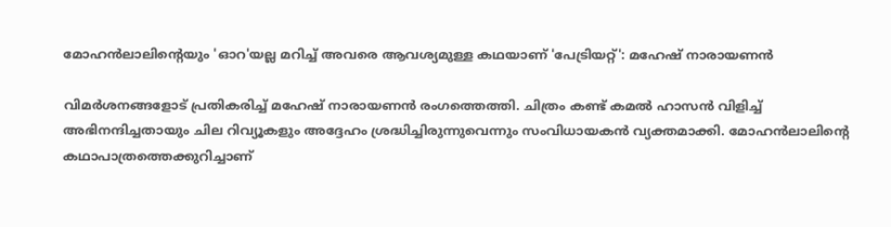മോഹൻലാലിന്റെയും 'ഓറ'യല്ല മറിച്ച് അവരെ ആവശ്യമുള്ള കഥയാണ് 'പേട്രിയറ്റ്': മഹേഷ് നാരായണൻ

വിമര്‍ശനങ്ങളോട് പ്രതികരിച്ച് മഹേഷ് നാരായണൻ രംഗത്തെത്തി. ചിത്രം കണ്ട് കമല്‍ ഹാസന്‍ വിളിച്ച് അഭിനന്ദിച്ചതായും ചില റിവ്യൂകളും അദ്ദേഹം ശ്രദ്ധിച്ചിരുന്നുവെന്നും സംവിധായകന്‍ വ്യക്തമാക്കി. മോഹന്‍ലാലിന്റെ കഥാപാത്രത്തെക്കുറിച്ചാണ്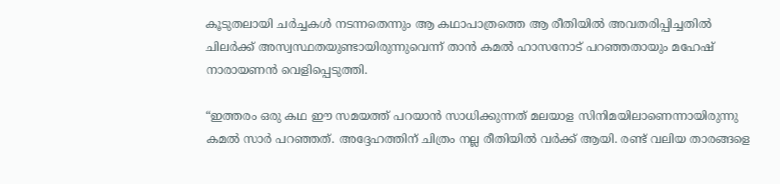കൂടുതലായി ചര്‍ച്ചകള്‍ നടന്നതെന്നും ആ കഥാപാത്രത്തെ ആ രീതിയില്‍ അവതരിപ്പിച്ചതില്‍ ചിലര്‍ക്ക് അസ്വസ്ഥതയുണ്ടായിരുന്നുവെന്ന് താന്‍ കമല്‍ ഹാസനോട് പറഞ്ഞതായും മഹേഷ് നാരായണൻ വെളിപ്പെടുത്തി.

“ഇത്തരം ഒരു കഥ ഈ സമയത്ത് പറയാന്‍ സാധിക്കുന്നത് മലയാള സിനിമയിലാണെന്നായിരുന്നു കമല്‍ സാര്‍ പറഞ്ഞത്. അദ്ദേഹത്തിന് ചിത്രം നല്ല രീതിയില്‍ വർക്ക് ആയി. രണ്ട് വലിയ താരങ്ങളെ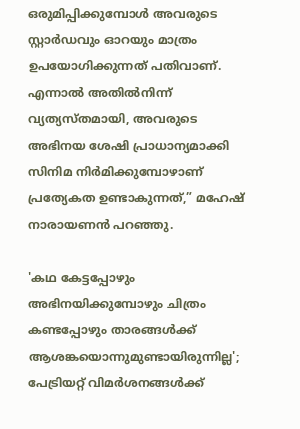ഒരുമിപ്പിക്കുമ്പോള്‍ അവരുടെ സ്റ്റാര്‍ഡവും ഓറയും മാത്രം ഉപയോഗിക്കുന്നത് പതിവാണ്. എന്നാല്‍ അതില്‍നിന്ന് വ്യത്യസ്തമായി, അവരുടെ അഭിനയ ശേഷി പ്രാധാന്യമാക്കി സിനിമ നിര്‍മിക്കുമ്പോഴാണ് പ്രത്യേകത ഉണ്ടാകുന്നത്,” മഹേഷ് നാരായണൻ പറഞ്ഞു.

'കഥ കേട്ടപ്പോഴും അഭിനയിക്കുമ്പോഴും ചിത്രം കണ്ടപ്പോഴും താരങ്ങൾക്ക് ആശങ്കയൊന്നുമുണ്ടായിരുന്നില്ല'; പേട്രിയറ്റ് വിമർശനങ്ങൾക്ക്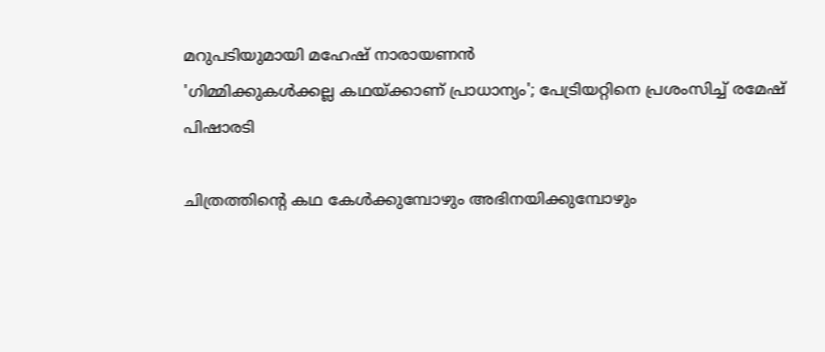മറുപടിയുമായി മഹേഷ് നാരായണൻ
'ഗിമ്മിക്കുകൾക്കല്ല കഥയ്ക്കാണ് പ്രാധാന്യം'; പേട്രിയറ്റിനെ പ്രശംസിച്ച് രമേഷ് പിഷാരടി

ചിത്രത്തിന്റെ കഥ കേള്‍ക്കുമ്പോഴും അഭിനയിക്കുമ്പോഴും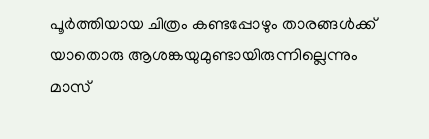പൂര്‍ത്തിയായ ചിത്രം കണ്ടപ്പോഴും താരങ്ങള്‍ക്ക് യാതൊരു ആശങ്കയുമുണ്ടായിരുന്നില്ലെന്നും മാസ്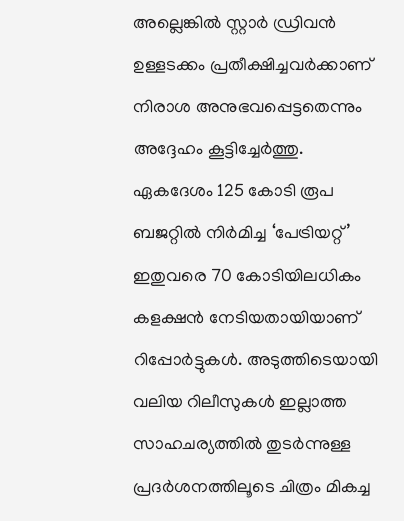അല്ലെങ്കില്‍ സ്റ്റാര്‍ ഡ്രിവന്‍ ഉള്ളടക്കം പ്രതീക്ഷിച്ചവര്‍ക്കാണ് നിരാശ അനുഭവപ്പെട്ടതെന്നും അദ്ദേഹം കൂട്ടിച്ചേര്‍ത്തു. ഏകദേശം 125 കോടി രൂപ ബജറ്റില്‍ നിര്‍മിച്ച ‘പേട്രിയറ്റ്’ ഇതുവരെ 70 കോടിയിലധികം കളക്ഷന്‍ നേടിയതായിയാണ് റിപ്പോര്‍ട്ടുകള്‍. അടുത്തിടെയായി വലിയ റിലീസുകള്‍ ഇല്ലാത്ത സാഹചര്യത്തില്‍ തുടര്‍ന്നുള്ള പ്രദര്‍ശനത്തിലൂടെ ചിത്രം മികച്ച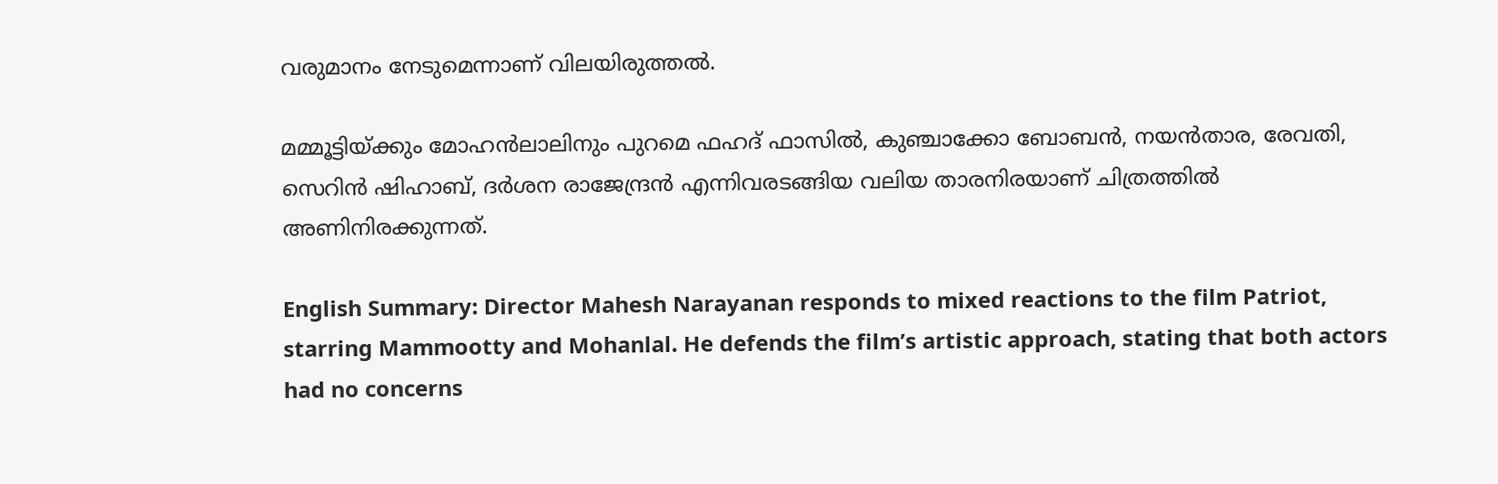വരുമാനം നേടുമെന്നാണ് വിലയിരുത്തല്‍.

മമ്മൂട്ടിയ്ക്കും മോഹൻലാലിനും പുറമെ ഫഹദ് ഫാസില്‍, കുഞ്ചാക്കോ ബോബന്‍, നയന്‍താര, രേവതി, സെറിന്‍ ഷിഹാബ്, ദര്‍ശന രാജേന്ദ്രന്‍ എന്നിവരടങ്ങിയ വലിയ താരനിരയാണ് ചിത്രത്തില്‍ അണിനിരക്കുന്നത്.

English Summary: Director Mahesh Narayanan responds to mixed reactions to the film Patriot, starring Mammootty and Mohanlal. He defends the film’s artistic approach, stating that both actors had no concerns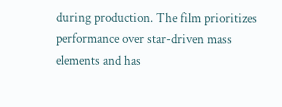during production. The film prioritizes performance over star-driven mass elements and has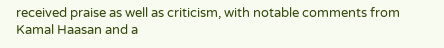received praise as well as criticism, with notable comments from Kamal Haasan and a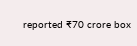reported ₹70 crore box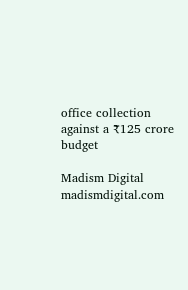office collection against a ₹125 crore budget

Madism Digital
madismdigital.com